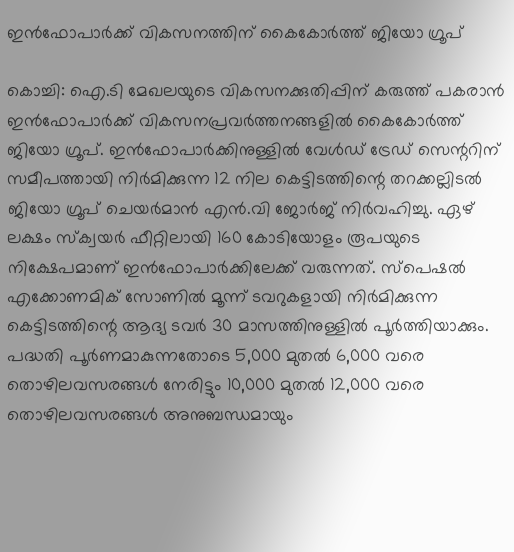ഇന്‍ഫോപാര്‍ക്ക് വികസനത്തിന് കൈകോര്‍ത്ത് ജിയോ ഗ്രൂപ്

കൊച്ചി: ഐ.ടി മേഖലയുടെ വികസനക്കുതിപ്പിന് കരുത്ത് പകരാന്‍ ഇന്‍ഫോപാര്‍ക്ക് വികസനപ്രവര്‍ത്തനങ്ങളില്‍ കൈകോര്‍ത്ത് ജിയോ ഗ്രൂപ്. ഇന്‍ഫോപാര്‍ക്കിനുള്ളില്‍ വേള്‍ഡ് ട്രേഡ് സെന്ററിന് സമീപത്തായി നിര്‍മിക്കുന്ന 12 നില കെട്ടിടത്തിന്റെ തറക്കല്ലിടല്‍ ജിയോ ഗ്രൂപ് ചെയര്‍മാന്‍ എന്‍.വി ജോര്‍ജ് നിര്‍വഹിച്ചു. ഏഴ് ലക്ഷം സ്‌ക്വയർ ഫീറ്റിലായി 160 കോടിയോളം രൂപയുടെ നിക്ഷേപമാണ് ഇന്‍ഫോപാര്‍ക്കിലേക്ക് വരുന്നത്. സ്‌പെഷല്‍ എക്കോണമിക് സോണില്‍ മൂന്ന് ടവറുകളായി നിര്‍മിക്കുന്ന കെട്ടിടത്തിന്റെ ആദ്യ ടവര്‍ 30 മാസത്തിനുള്ളില്‍ പൂര്‍ത്തിയാക്കും. പദ്ധതി പൂര്‍ണമാകുന്നതോടെ 5,000 മുതല്‍ 6,000 വരെ തൊഴിലവസരങ്ങള്‍ നേരിട്ടും 10,000 മുതല്‍ 12,000 വരെ തൊഴിലവസരങ്ങള്‍ അനുബന്ധമായും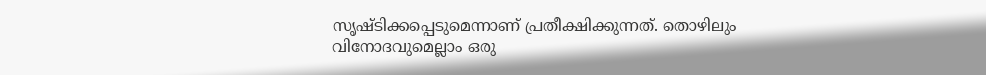സൃഷ്ടിക്കപ്പെടുമെന്നാണ് പ്രതീക്ഷിക്കുന്നത്. തൊഴിലും വിനോദവുമെല്ലാം ഒരു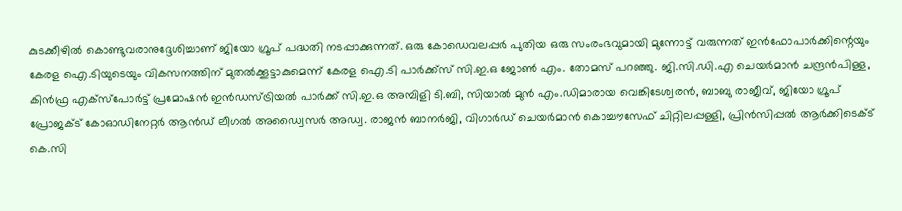കുടക്കീഴില്‍ കൊണ്ടുവരാനുദ്ദേശിച്ചാണ് ജിയോ ഗ്രൂപ് പദ്ധതി നടപ്പാക്കുന്നത്. ഒരു കോഡെവലപ്പര്‍ പുതിയ ഒരു സംരംഭവുമായി മുന്നോട്ട് വരുന്നത് ഇന്‍ഫോപാര്‍ക്കിന്റെയും കേരള ഐ.ടിയുടെയും വികസനത്തിന് മുതല്‍ക്കൂട്ടാകുമെന്ന് കേരള ഐ.ടി പാര്‍ക്ക്‌സ് സി.ഇ.ഒ ജോണ്‍ എം. തോമസ് പറഞ്ഞു. ജി.സി.ഡി.എ ചെയര്‍മാന്‍ ചന്ദ്രന്‍പിള്ള, കിന്‍ഫ്ര എക്‌സ്‌പോര്‍ട്ട് പ്രമോഷന്‍ ഇന്‍ഡസ്ട്രിയല്‍ പാര്‍ക്ക് സി.ഇ.ഒ അമ്പിളി ടി.ബി, സിയാല്‍ മുന്‍ എം.ഡിമാരായ വെങ്കിടേശ്വരന്‍, ബാബു രാജീവ്, ജിയോ ഗ്രൂപ് പ്രോജക്ട് കോഓഡിനേറ്റര്‍ ആന്‍ഡ് ലീഗല്‍ അഡ്വൈസര്‍ അഡ്വ. രാജന്‍ ബാനര്‍ജി, വിഗാര്‍ഡ് ചെയര്‍മാന്‍ കൊച്ചൗസേഫ് ചിറ്റിലപ്പള്ളി, പ്രിന്‍സിപ്പല്‍ ആര്‍ക്കിടെക്ട് കെ.സി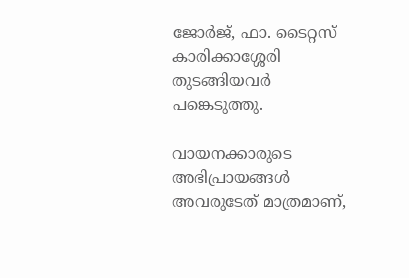ജോര്‍ജ്, ഫാ. ടൈറ്റസ് കാരിക്കാശ്ശേരി തുടങ്ങിയവര്‍ പങ്കെടുത്തു.

വായനക്കാരുടെ അഭിപ്രായങ്ങള്‍ അവരുടേത് മാത്രമാണ്,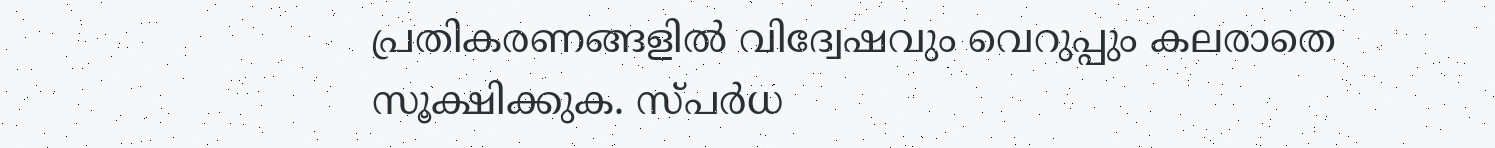പ്രതികരണങ്ങളിൽ വിദ്വേഷവും വെറുപ്പും കലരാതെ സൂക്ഷിക്കുക. സ്പർധ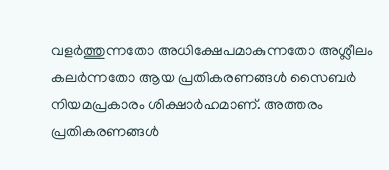വളർത്തുന്നതോ അധിക്ഷേപമാകുന്നതോ അശ്ലീലം കലർന്നതോ ആയ പ്രതികരണങ്ങൾ സൈബർ നിയമപ്രകാരം ശിക്ഷാർഹമാണ്. അത്തരം പ്രതികരണങ്ങൾ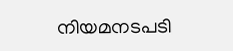നിയമനടപടി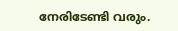നേരിടേണ്ടി വരും.